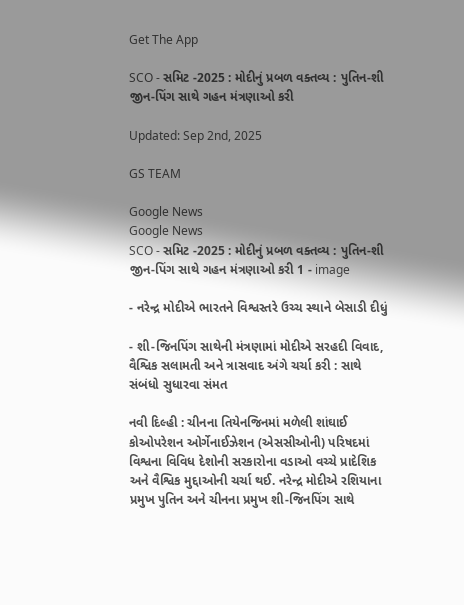Get The App

SCO - સમિટ -2025 : મોદીનું પ્રબળ વક્તવ્ય : પુતિન-શી જીન-પિંગ સાથે ગહન મંત્રણાઓ કરી

Updated: Sep 2nd, 2025

GS TEAM

Google News
Google News
SCO - સમિટ -2025 : મોદીનું પ્રબળ વક્તવ્ય : પુતિન-શી જીન-પિંગ સાથે ગહન મંત્રણાઓ કરી 1 - image

- નરેન્દ્ર મોદીએ ભારતને વિશ્વસ્તરે ઉચ્ચ સ્થાને બેસાડી દીધું

- શી-જિનપિંગ સાથેની મંત્રણામાં મોદીએ સરહદી વિવાદ, વૈશ્વિક સલામતી અને ત્રાસવાદ અંગે ચર્ચા કરી : સાથે સંબંધો સુધારવા સંમત

નવી દિલ્હી : ચીનના તિયેનજિનમાં મળેલી શાંઘાઈ કોઓપરેશન ઓર્ગેનાઈઝેશન (એસસીઓની) પરિષદમાં વિશ્વના વિવિધ દેશોની સરકારોના વડાઓ વચ્ચે પ્રાદેશિક અને વૈશ્વિક મુદ્દાઓની ચર્ચા થઈ. નરેન્દ્ર મોદીએ રશિયાના પ્રમુખ પુતિન અને ચીનના પ્રમુખ શી-જિનપિંગ સાથે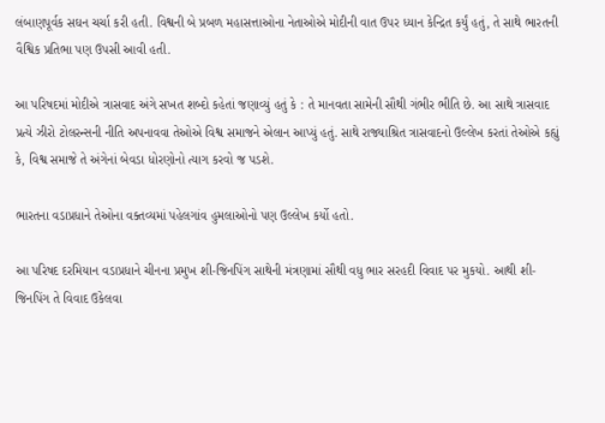લંબાણપૂર્વક સઘન ચર્ચા કરી હતી. વિશ્વની બે પ્રબળ મહાસત્તાઓના નેતાઓએ મોદીની વાત ઉપર ધ્યાન કેન્દ્રિત કર્યું હતું, તે સાથે ભારતની વૈશ્વિક પ્રતિભા પણ ઉપસી આવી હતી.

આ પરિષદમાં મોદીએ ત્રાસવાદ અંગે સખત શબ્દો કહેતાં જણાવ્યું હતું કે : તે માનવતા સામેની સૌથી ગંભીર ભીતિ છે. આ સાથે ત્રાસવાદ પ્રત્યે ઝીરો ટોલરન્સની નીતિ અપનાવવા તેઓએ વિશ્વ સમાજને એલાન આપ્યું હતું. સાથે રાજ્યાશ્રિત ત્રાસવાદનો ઉલ્લેખ કરતાં તેઓએ કહ્યું કે, વિશ્વ સમાજે તે અંગેનાં બેવડા ધોરણોનો ત્યાગ કરવો જ પડશે.

ભારતના વડાપ્રધાને તેઓના વક્તવ્યમાં પહેલગાંવ હુમલાઓનો પણ ઉલ્લેખ કર્યો હતો.

આ પરિષદ દરમિયાન વડાપ્રધાને ચીનના પ્રમુખ શી-જિનપિંગ સાથેની મંત્રણામાં સૌથી વધુ ભાર સરહદી વિવાદ પર મુકયો. આથી શી-જિનપિંગ તે વિવાદ ઉકેલવા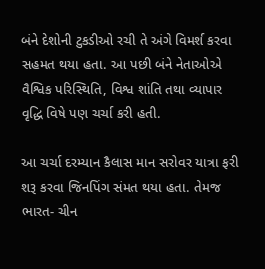બંને દેશોની ટુકડીઓ રચી તે અંગે વિમર્શ કરવા સહમત થયા હતા. આ પછી બંને નેતાઓએ વૈશ્વિક પરિસ્થિતિ, વિશ્વ શાંતિ તથા વ્યાપાર વૃદ્ધિ વિષે પણ ચર્ચા કરી હતી.

આ ચર્ચા દરમ્યાન કૈલાસ માન સરોવર યાત્રા ફરી શરૂ કરવા જિનપિંગ સંમત થયા હતા. તેમજ ભારત- ચીન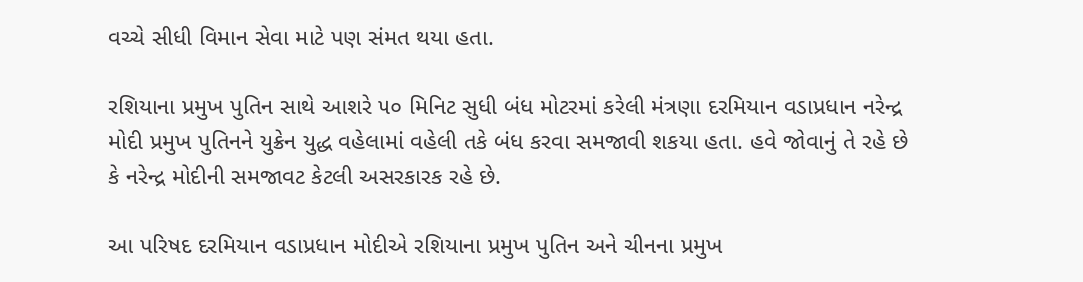વચ્ચે સીધી વિમાન સેવા માટે પણ સંમત થયા હતા.

રશિયાના પ્રમુખ પુતિન સાથે આશરે ૫૦ મિનિટ સુધી બંધ મોટરમાં કરેલી મંત્રણા દરમિયાન વડાપ્રધાન નરેન્દ્ર મોદી પ્રમુખ પુતિનને યુક્રેન યુદ્ધ વહેલામાં વહેલી તકે બંધ કરવા સમજાવી શકયા હતા. હવે જોવાનું તે રહે છે કે નરેન્દ્ર મોદીની સમજાવટ કેટલી અસરકારક રહે છે.

આ પરિષદ દરમિયાન વડાપ્રધાન મોદીએ રશિયાના પ્રમુખ પુતિન અને ચીનના પ્રમુખ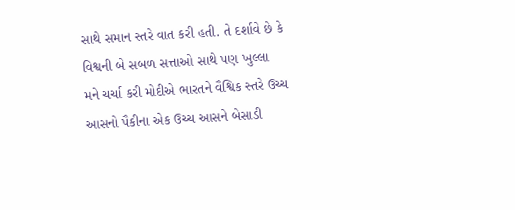સાથે સમાન સ્તરે વાત કરી હતી. તે દર્શાવે છે કે વિશ્વની બે સબળ સત્તાઓ સાથે પણ ખુલ્લા મને ચર્ચા કરી મોદીએ ભારતને વૈશ્વિક સ્તરે ઉચ્ચ આસનો પૈકીના એક ઉચ્ચ આસને બેસાડી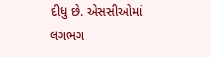દીધુ છે. એસસીઓમાં લગભગ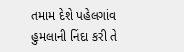તમામ દેશે પહેલગાંવ હુમલાની નિંદા કરી તે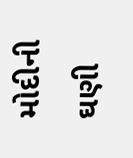મોદીની ઘણી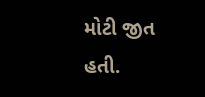મોટી જીત હતી.